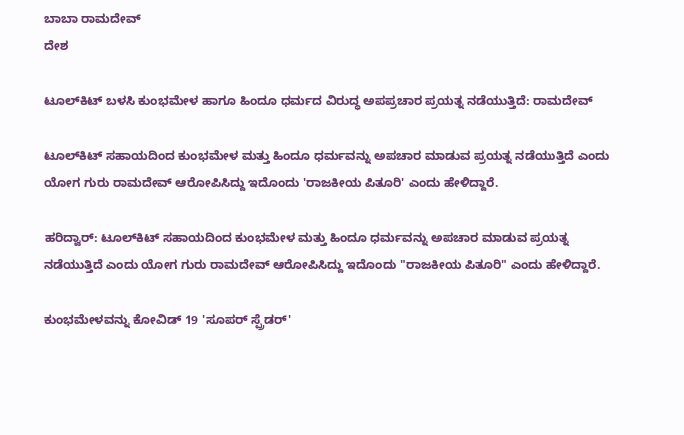ಬಾಬಾ ರಾಮದೇವ್
ದೇಶ

ಟೂಲ್‌ಕಿಟ್‌ ಬಳಸಿ ಕುಂಭಮೇಳ ಹಾಗೂ ಹಿಂದೂ ಧರ್ಮದ ವಿರುದ್ಧ ಅಪಪ್ರಚಾರ ಪ್ರಯತ್ನ ನಡೆಯುತ್ತಿದೆ: ರಾಮದೇವ್

ಟೂಲ್‌ಕಿಟ್‌ ಸಹಾಯದಿಂದ ಕುಂಭಮೇಳ ಮತ್ತು ಹಿಂದೂ ಧರ್ಮವನ್ನು ಅಪಚಾರ ಮಾಡುವ ಪ್ರಯತ್ನ ನಡೆಯುತ್ತಿದೆ ಎಂದು ಯೋಗ ಗುರು ರಾಮದೇವ್ ಆರೋಪಿಸಿದ್ದು ಇದೊಂದು 'ರಾಜಕೀಯ ಪಿತೂರಿ' ಎಂದು ಹೇಳಿದ್ದಾರೆ.

ಹರಿದ್ವಾರ್: ಟೂಲ್‌ಕಿಟ್‌ ಸಹಾಯದಿಂದ ಕುಂಭಮೇಳ ಮತ್ತು ಹಿಂದೂ ಧರ್ಮವನ್ನು ಅಪಚಾರ ಮಾಡುವ ಪ್ರಯತ್ನ ನಡೆಯುತ್ತಿದೆ ಎಂದು ಯೋಗ ಗುರು ರಾಮದೇವ್ ಆರೋಪಿಸಿದ್ದು ಇದೊಂದು "ರಾಜಕೀಯ ಪಿತೂರಿ" ಎಂದು ಹೇಳಿದ್ದಾರೆ.

ಕುಂಭಮೇಳವನ್ನು ಕೋವಿಡ್ 19 'ಸೂಪರ್ ಸ್ಪ್ರೆಡರ್'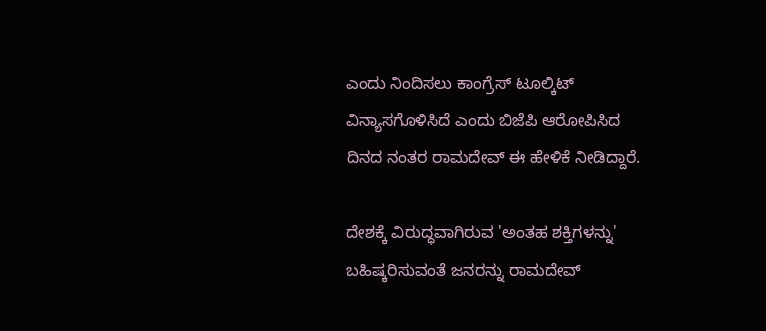ಎಂದು ನಿಂದಿಸಲು ಕಾಂಗ್ರೆಸ್ ಟೂಲ್ಕಿಟ್ ವಿನ್ಯಾಸಗೊಳಿಸಿದೆ ಎಂದು ಬಿಜೆಪಿ ಆರೋಪಿಸಿದ ದಿನದ ನಂತರ ರಾಮದೇವ್ ಈ ಹೇಳಿಕೆ ನೀಡಿದ್ದಾರೆ.

ದೇಶಕ್ಕೆ ವಿರುದ್ಧವಾಗಿರುವ 'ಅಂತಹ ಶಕ್ತಿಗಳನ್ನು' ಬಹಿಷ್ಕರಿಸುವಂತೆ ಜನರನ್ನು ರಾಮದೇವ್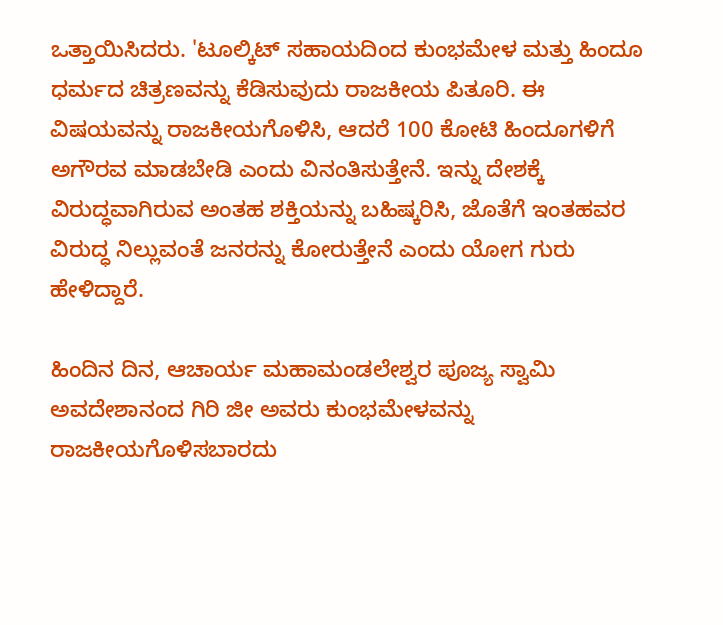ಒತ್ತಾಯಿಸಿದರು. 'ಟೂಲ್ಕಿಟ್ ಸಹಾಯದಿಂದ ಕುಂಭಮೇಳ ಮತ್ತು ಹಿಂದೂ ಧರ್ಮದ ಚಿತ್ರಣವನ್ನು ಕೆಡಿಸುವುದು ರಾಜಕೀಯ ಪಿತೂರಿ. ಈ ವಿಷಯವನ್ನು ರಾಜಕೀಯಗೊಳಿಸಿ, ಆದರೆ 100 ಕೋಟಿ ಹಿಂದೂಗಳಿಗೆ ಅಗೌರವ ಮಾಡಬೇಡಿ ಎಂದು ವಿನಂತಿಸುತ್ತೇನೆ. ಇನ್ನು ದೇಶಕ್ಕೆ ವಿರುದ್ಧವಾಗಿರುವ ಅಂತಹ ಶಕ್ತಿಯನ್ನು ಬಹಿಷ್ಕರಿಸಿ, ಜೊತೆಗೆ ಇಂತಹವರ ವಿರುದ್ಧ ನಿಲ್ಲುವಂತೆ ಜನರನ್ನು ಕೋರುತ್ತೇನೆ ಎಂದು ಯೋಗ ಗುರು ಹೇಳಿದ್ದಾರೆ.

ಹಿಂದಿನ ದಿನ, ಆಚಾರ್ಯ ಮಹಾಮಂಡಲೇಶ್ವರ ಪೂಜ್ಯ ಸ್ವಾಮಿ ಅವದೇಶಾನಂದ ಗಿರಿ ಜೀ ಅವರು ಕುಂಭಮೇಳವನ್ನು ರಾಜಕೀಯಗೊಳಿಸಬಾರದು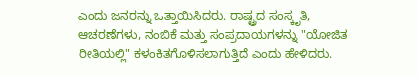ಎಂದು ಜನರನ್ನು ಒತ್ತಾಯಿಸಿದರು. ರಾಷ್ಟ್ರದ ಸಂಸ್ಕೃತಿ, ಆಚರಣೆಗಳು, ನಂಬಿಕೆ ಮತ್ತು ಸಂಪ್ರದಾಯಗಳನ್ನು "ಯೋಜಿತ ರೀತಿಯಲ್ಲಿ" ಕಳಂಕಿತಗೊಳಿಸಲಾಗುತ್ತಿದೆ ಎಂದು ಹೇಳಿದರು.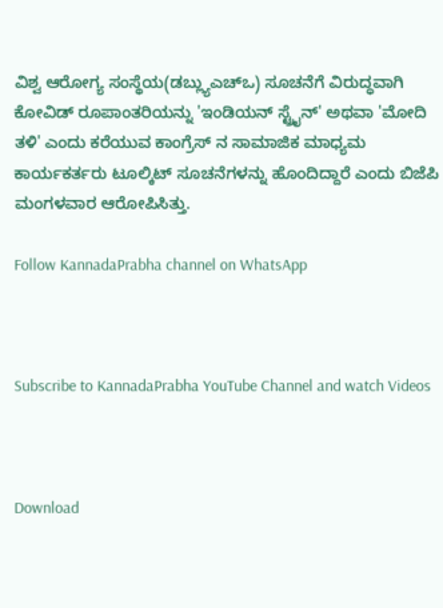ವಿಶ್ವ ಆರೋಗ್ಯ ಸಂಸ್ಥೆಯ(ಡಬ್ಲ್ಯುಎಚ್‌ಒ) ಸೂಚನೆಗೆ ವಿರುದ್ಧವಾಗಿ ಕೋವಿಡ್ ರೂಪಾಂತರಿಯನ್ನು 'ಇಂಡಿಯನ್ ಸ್ಟ್ರೈನ್' ಅಥವಾ 'ಮೋದಿ ತಳಿ' ಎಂದು ಕರೆಯುವ ಕಾಂಗ್ರೆಸ್ ನ ಸಾಮಾಜಿಕ ಮಾಧ್ಯಮ ಕಾರ್ಯಕರ್ತರು ಟೂಲ್ಕಿಟ್ ಸೂಚನೆಗಳನ್ನು ಹೊಂದಿದ್ದಾರೆ ಎಂದು ಬಿಜೆಪಿ ಮಂಗಳವಾರ ಆರೋಪಿಸಿತ್ತು.

Follow KannadaPrabha channel on WhatsApp



Subscribe to KannadaPrabha YouTube Channel and watch Videos



Download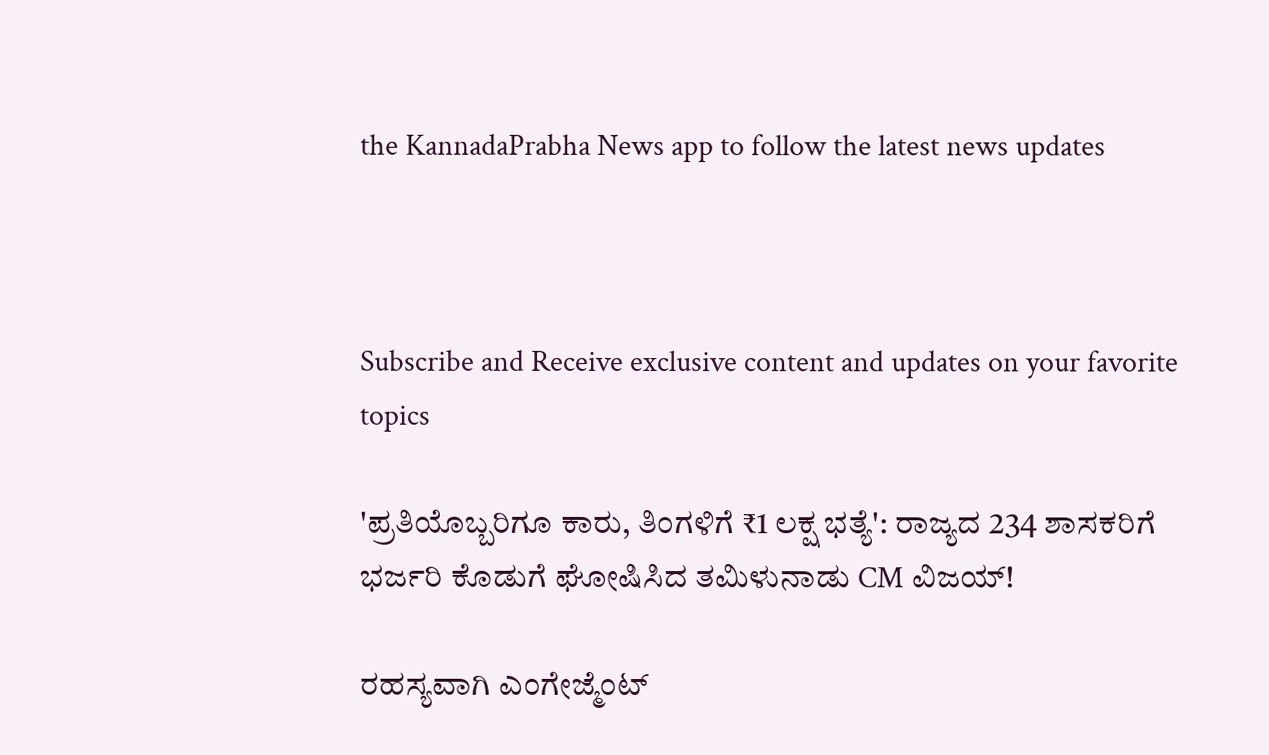the KannadaPrabha News app to follow the latest news updates



Subscribe and Receive exclusive content and updates on your favorite topics

'ಪ್ರತಿಯೊಬ್ಬರಿಗೂ ಕಾರು, ತಿಂಗಳಿಗೆ ₹1 ಲಕ್ಷ ಭತ್ಯೆ': ರಾಜ್ಯದ 234 ಶಾಸಕರಿಗೆ ಭರ್ಜರಿ ಕೊಡುಗೆ ಘೋಷಿಸಿದ ತಮಿಳುನಾಡು CM ವಿಜಯ್!

ರಹಸ್ಯವಾಗಿ ಎಂಗೇಜ್ಮೆಂಟ್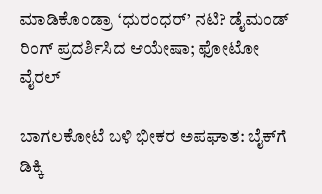ಮಾಡಿಕೊಂಡ್ರಾ ‘ಧುರಂಧರ್’ ನಟಿ? ಡೈಮಂಡ್ ರಿಂಗ್ ಪ್ರದರ್ಶಿಸಿದ ಆಯೇಷಾ; ಫೋಟೋ ವೈರಲ್

ಬಾಗಲಕೋಟೆ ಬಳಿ ಭೀಕರ ಅಪಘಾತ: ಬೈಕ್‌ಗೆ ಡಿಕ್ಕಿ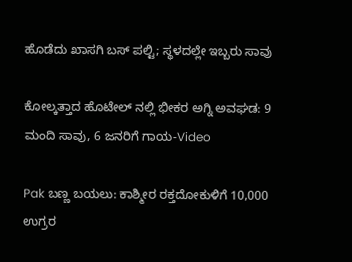ಹೊಡೆದು ಖಾಸಗಿ ಬಸ್ ಪಲ್ಟಿ; ಸ್ಥಳದಲ್ಲೇ ಇಬ್ಬರು ಸಾವು

ಕೋಲ್ಕತ್ತಾದ ಹೊಟೇಲ್ ನಲ್ಲಿ ಭೀಕರ ಅಗ್ನಿ ಅವಘಡ: 9 ಮಂದಿ ಸಾವು, 6 ಜನರಿಗೆ ಗಾಯ-Video

Pak ಬಣ್ಣ ಬಯಲು: ಕಾಶ್ಮೀರ ರಕ್ತದೋಕುಳಿಗೆ 10,000 ಉಗ್ರರ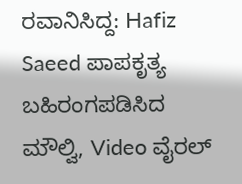ರವಾನಿಸಿದ್ದ: Hafiz Saeed ಪಾಪಕೃತ್ಯ ಬಹಿರಂಗಪಡಿಸಿದ ಮೌಲ್ವಿ, Video ವೈರಲ್